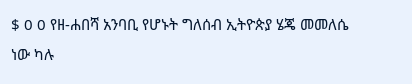$ 0 0 የዘ-ሐበሻ አንባቢ የሆኑት ግለሰብ ኢትዮጵያ ሄጄ መመለሴ ነው ካሉ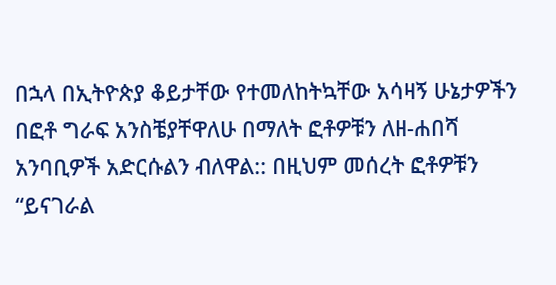በኋላ በኢትዮጵያ ቆይታቸው የተመለከትኳቸው አሳዛኝ ሁኔታዎችን በፎቶ ግራፍ አንስቼያቸዋለሁ በማለት ፎቶዎቹን ለዘ-ሐበሻ አንባቢዎች አድርሱልን ብለዋል:: በዚህም መሰረት ፎቶዎቹን “ይናገራል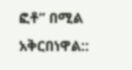ፎቶ” በሚል አቅርበነዋል::